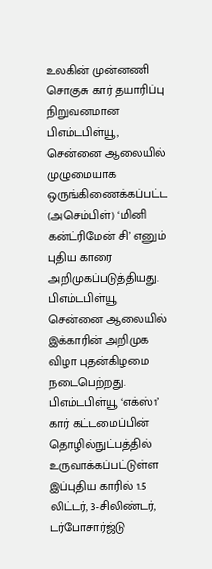உலகின் முன்னணி சொகுசு கார் தயாரிப்பு நிறுவனமான பிஎம்டபிள்யூ, சென்னை ஆலையில் முழுமையாக ஒருங்கிணைக்கப்பட்ட (அசெம்பிள்) ‘மினி கன்ட்ரிமேன் சி’ எனும் புதிய காரை அறிமுகப்படுத்தியது.
பிஎம்டபிள்யூ சென்னை ஆலையில் இக்காரின் அறிமுக விழா புதன்கிழமை நடைபெற்றது. பிஎம்டபிள்யூ ‘எக்ஸ்1’ கார் கட்டமைப்பின் தொழில்நுட்பத்தில் உருவாக்கப்பட்டுள்ள இப்புதிய காரில் 1.5 லிட்டர், 3-சிலிண்டர், டர்போசார்ஜ்டு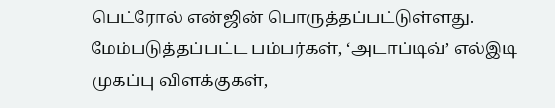பெட்ரோல் என்ஜின் பொருத்தப்பட்டுள்ளது.
மேம்படுத்தப்பட்ட பம்பர்கள், ‘அடாப்டிவ்’ எல்இடி முகப்பு விளக்குகள்,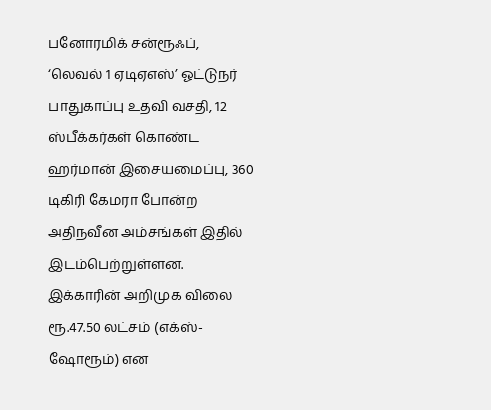பனோரமிக் சன்ரூஃப், ‘லெவல் 1 ஏடிஏஎஸ்’ ஓட்டுநர் பாதுகாப்பு உதவி வசதி, 12 ஸ்பீக்கர்கள் கொண்ட ஹர்மான் இசையமைப்பு, 360 டிகிரி கேமரா போன்ற அதிநவீன அம்சங்கள் இதில் இடம்பெற்றுள்ளன.
இக்காரின் அறிமுக விலை ரூ.47.50 லட்சம் (எக்ஸ்-ஷோரூம்) என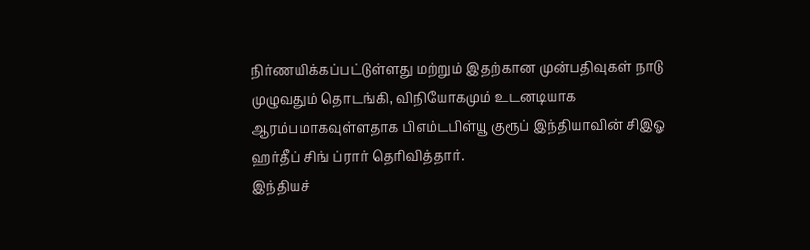நிர்ணயிக்கப்பட்டுள்ளது மற்றும் இதற்கான முன்பதிவுகள் நாடு முழுவதும் தொடங்கி, விநியோகமும் உடனடியாக ஆரம்பமாகவுள்ளதாக பிஎம்டபிள்யூ குரூப் இந்தியாவின் சிஇஓ ஹர்தீப் சிங் ப்ரார் தெரிவித்தார்.
இந்தியச்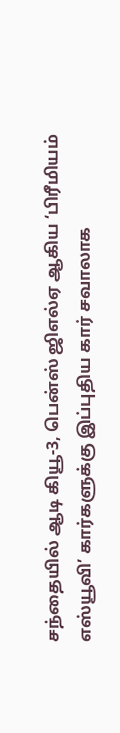சந்தையில் ஆடி கியூ-3, பென்ஸ் ஜிஎல்ஏ ஆகிய ‘பிரீமியம் எஸ்யூவி’ கார்களுக்கு இப்புதிய கார் சவாலாக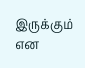இருக்கும் என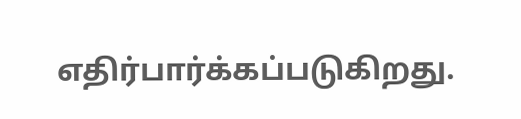எதிர்பார்க்கப்படுகிறது.